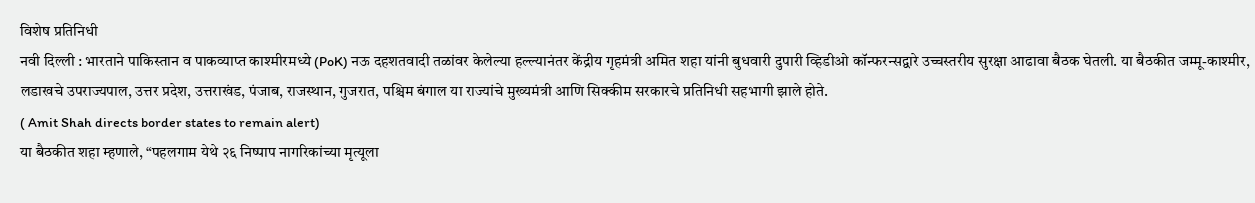विशेष प्रतिनिधी
नवी दिल्ली : भारताने पाकिस्तान व पाकव्याप्त काश्मीरमध्ये (PoK) नऊ दहशतवादी तळांवर केलेल्या हल्ल्यानंतर केंद्रीय गृहमंत्री अमित शहा यांनी बुधवारी दुपारी व्हिडीओ कॉन्फरन्सद्वारे उच्चस्तरीय सुरक्षा आढावा बैठक घेतली. या बैठकीत जम्मू-काश्मीर, लडाखचे उपराज्यपाल, उत्तर प्रदेश, उत्तराखंड, पंजाब, राजस्थान, गुजरात, पश्चिम बंगाल या राज्यांचे मुख्यमंत्री आणि सिक्कीम सरकारचे प्रतिनिधी सहभागी झाले होते.
( Amit Shah directs border states to remain alert)
या बैठकीत शहा म्हणाले, “पहलगाम येथे २६ निष्पाप नागरिकांच्या मृत्यूला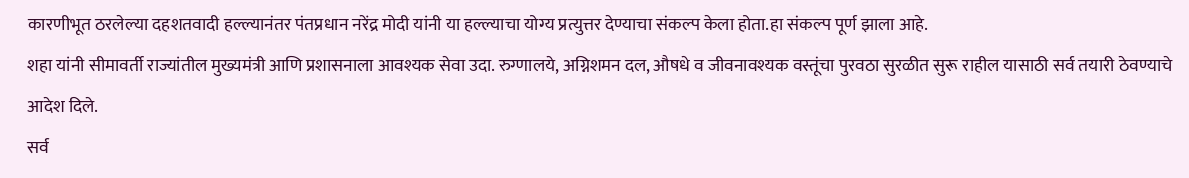कारणीभूत ठरलेल्या दहशतवादी हल्ल्यानंतर पंतप्रधान नरेंद्र मोदी यांनी या हल्ल्याचा योग्य प्रत्युत्तर देण्याचा संकल्प केला होता.हा संकल्प पूर्ण झाला आहे.
शहा यांनी सीमावर्ती राज्यांतील मुख्यमंत्री आणि प्रशासनाला आवश्यक सेवा उदा. रुग्णालये, अग्निशमन दल, औषधे व जीवनावश्यक वस्तूंचा पुरवठा सुरळीत सुरू राहील यासाठी सर्व तयारी ठेवण्याचे आदेश दिले.
सर्व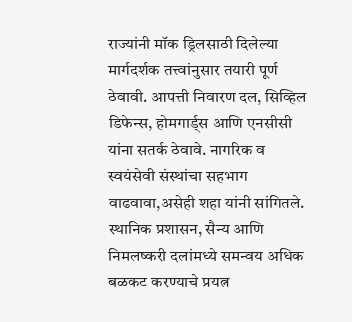राज्यांनी मॉक ड्रिलसाठी दिलेल्या मार्गदर्शक तत्त्वांनुसार तयारी पूर्ण ठेवावी. आपत्ती निवारण दल, सिव्हिल डिफेन्स, होमगार्ड्स आणि एनसीसी यांना सतर्क ठेवावे. नागरिक व स्वयंसेवी संस्थांचा सहभाग वाढवावा,असेही शहा यांनी सांगितले.
स्थानिक प्रशासन, सैन्य आणि निमलष्करी दलांमध्ये समन्वय अधिक बळकट करण्याचे प्रयत्न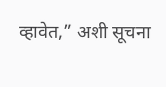व्हावेत,” अशी सूचना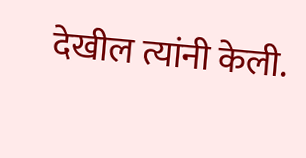देखील त्यांनी केली.